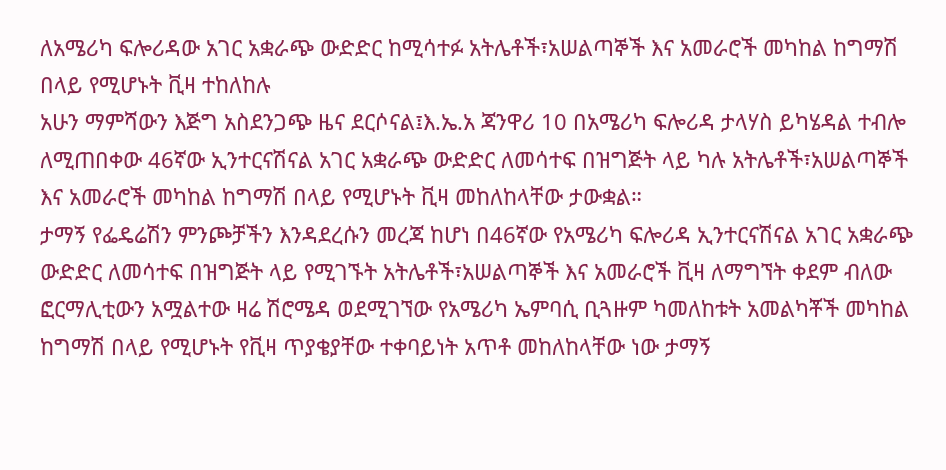ለአሜሪካ ፍሎሪዳው አገር አቋራጭ ውድድር ከሚሳተፉ አትሌቶች፣አሠልጣኞች እና አመራሮች መካከል ከግማሽ በላይ የሚሆኑት ቪዛ ተከለከሉ
አሁን ማምሻውን እጅግ አስደንጋጭ ዜና ደርሶናል፤እ.ኤ.አ ጃንዋሪ 10 በአሜሪካ ፍሎሪዳ ታላሃስ ይካሄዳል ተብሎ ለሚጠበቀው 46ኛው ኢንተርናሽናል አገር አቋራጭ ውድድር ለመሳተፍ በዝግጅት ላይ ካሉ አትሌቶች፣አሠልጣኞች እና አመራሮች መካከል ከግማሽ በላይ የሚሆኑት ቪዛ መከለከላቸው ታውቋል።
ታማኝ የፌዴሬሽን ምንጮቻችን እንዳደረሱን መረጃ ከሆነ በ46ኛው የአሜሪካ ፍሎሪዳ ኢንተርናሽናል አገር አቋራጭ ውድድር ለመሳተፍ በዝግጅት ላይ የሚገኙት አትሌቶች፣አሠልጣኞች እና አመራሮች ቪዛ ለማግኘት ቀደም ብለው ፎርማሊቲውን አሟልተው ዛሬ ሽሮሜዳ ወደሚገኘው የአሜሪካ ኤምባሲ ቢጓዙም ካመለከቱት አመልካቾች መካከል ከግማሽ በላይ የሚሆኑት የቪዛ ጥያቄያቸው ተቀባይነት አጥቶ መከለከላቸው ነው ታማኝ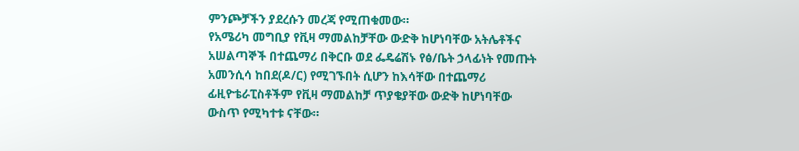ምንጮቻችን ያደረሱን መረጃ የሚጠቁመው።
የአሜሪካ መግቢያ የቪዛ ማመልከቻቸው ውድቅ ከሆነባቸው አትሌቶችና አሠልጣኞች በተጨማሪ በቅርቡ ወደ ፌዴሬሽኑ የፅ/ቤት ኃላፊነት የመጡት አመንሲሳ ከበደ(ዶ/ር) የሚገኙበት ሲሆን ከእሳቸው በተጨማሪ ፊዚዮቴራፒስቶችም የቪዛ ማመልከቻ ጥያቄያቸው ውድቅ ከሆነባቸው ውስጥ የሚካተቱ ናቸው።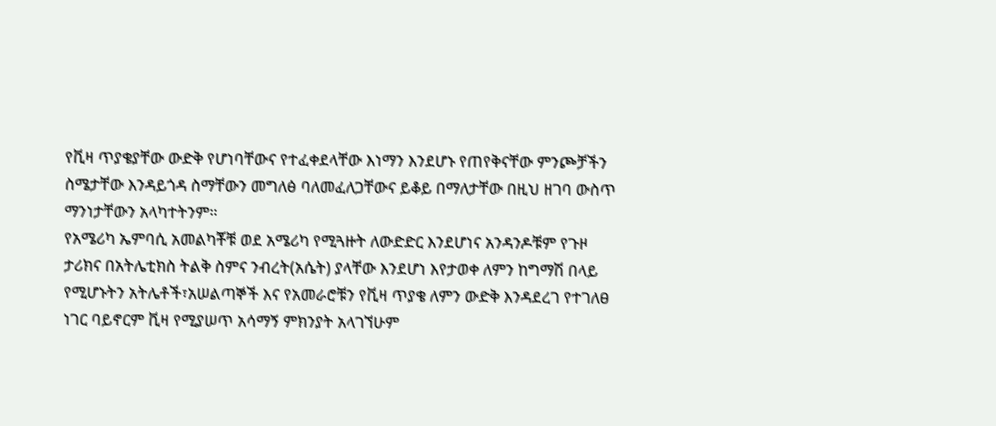የቪዛ ጥያቄያቸው ውድቅ የሆነባቸውና የተፈቀደላቸው እነማን እንደሆኑ የጠየቅናቸው ምንጮቻችን ስሜታቸው እንዳይጎዳ ስማቸውን መግለፅ ባለመፈለጋቸውና ይቆይ በማለታቸው በዚህ ዘገባ ውስጥ ማንነታቸውን አላካተትንም።
የአሜሪካ ኤምባሲ አመልካቾቹ ወደ አሜሪካ የሚጓዙት ለውድድር እንደሆነና አንዳንዶቹም የጉዞ ታሪክና በአትሌቲክስ ትልቅ ስምና ንብረት(አሴት) ያላቸው እንደሆነ እየታወቀ ለምን ከግማሽ በላይ የሚሆኑትን አትሌቶች፣አሠልጣኞች እና የአመራሮቹን የቪዛ ጥያቄ ለምን ውድቅ እንዳደረገ የተገለፀ ነገር ባይኖርም ቪዛ የሚያሠጥ አሳማኝ ምክንያት አላገኘሁም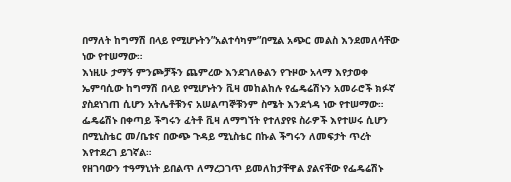በማለት ከግማሽ በላይ የሚሆኑትን”አልተሳካም”በሚል አጭር መልስ እንደመለሳቸው ነው የተሠማው።
እነዚሁ ታማኝ ምንጮቻችን ጨምረው እንደገለፁልን የጉዞው አላማ እየታወቀ ኤምባሲው ከግማሽ በላይ የሚሆኑትን ቪዛ መከልከሉ የፌዴሬሽኑን አመራሮች ክፉኛ ያስደነገጠ ሲሆን አትሌቶቹንና አሠልጣኞቹንም ስሜት እንደጎዳ ነው የተሠማው።
ፌዴሬሽኑ በቀጣይ ችግሩን ፈትቶ ቪዛ ለማግኘት የተለያየዩ ስራዎች እየተሠሩ ሲሆን በሚኒስቴር መ/ቤቱና በውጭ ጉዳይ ሚኒስቴር በኩል ችግሩን ለመፍታት ጥረት እየተደረገ ይገኛል።
የዘገባውን ተዓማኒነት ይበልጥ ለማረጋገጥ ይመለከታቸዋል ያልናቸው የፌዴሬሽኑ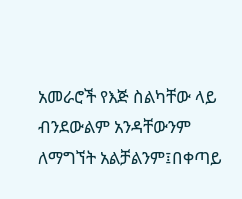አመራሮች የእጅ ስልካቸው ላይ ብንደውልም አንዳቸውንም ለማግኘት አልቻልንም፤በቀጣይ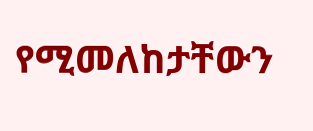የሚመለከታቸውን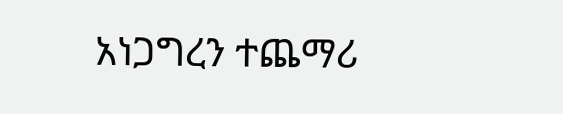አነጋግረን ተጨማሪ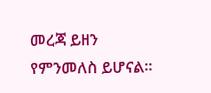መረጃ ይዘን የምንመለስ ይሆናል።